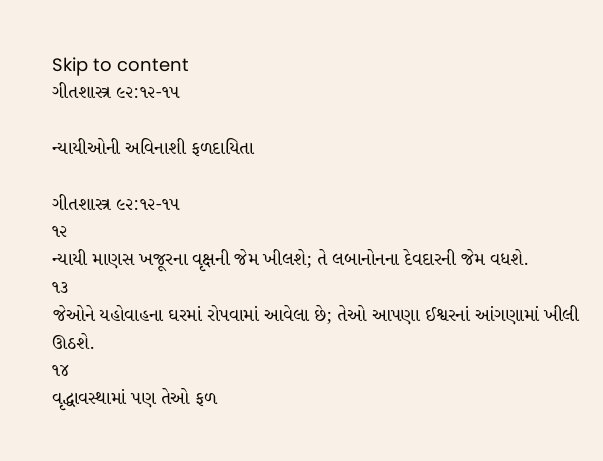Skip to content
ગીતશાસ્ત્ર ૯૨:૧૨-૧૫

ન્યાયીઓની અવિનાશી ફળદાયિતા

ગીતશાસ્ત્ર ૯૨:૧૨-૧૫
૧૨
ન્યાયી માણસ ખજૂરના વૃક્ષની જેમ ખીલશે; તે લબાનોનના દેવદારની જેમ વધશે.
૧૩
જેઓને યહોવાહના ઘરમાં રોપવામાં આવેલા છે; તેઓ આપણા ઈશ્વરનાં આંગણામાં ખીલી ઊઠશે.
૧૪
વૃદ્ધાવસ્થામાં પણ તેઓ ફળ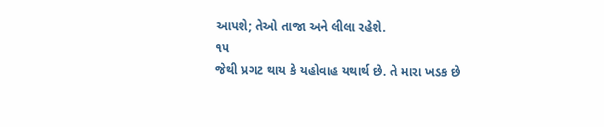આપશે; તેઓ તાજા અને લીલા રહેશે.
૧૫
જેથી પ્રગટ થાય કે યહોવાહ યથાર્થ છે. તે મારા ખડક છે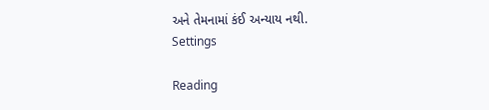અને તેમનામાં કંઈ અન્યાય નથી.
Settings

Reading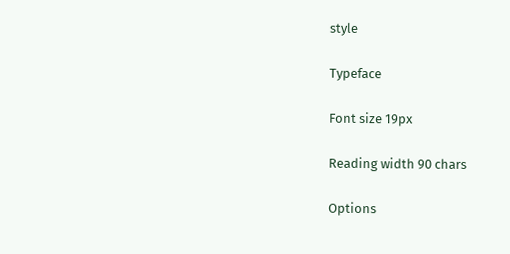style

Typeface

Font size 19px

Reading width 90 chars

Options